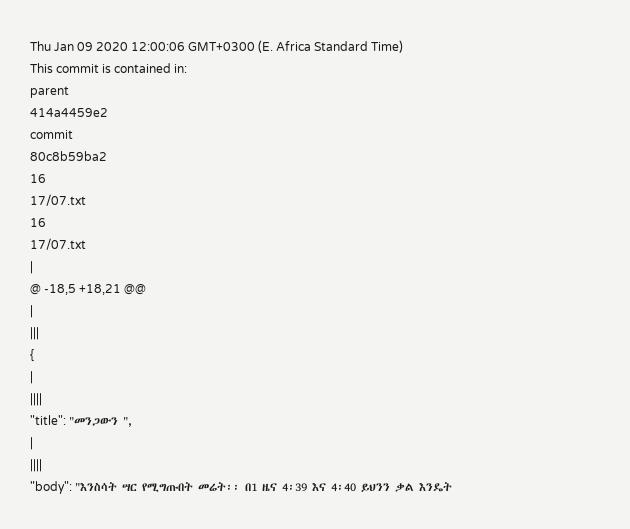Thu Jan 09 2020 12:00:06 GMT+0300 (E. Africa Standard Time)
This commit is contained in:
parent
414a4459e2
commit
80c8b59ba2
16
17/07.txt
16
17/07.txt
|
@ -18,5 +18,21 @@
|
|||
{
|
||||
"title": "መንጋውን ",
|
||||
"body": "እንስሳት ሣር የሚግጡበት መሬት፡፡ በ1 ዜና 4፡39 እና 4፡40 ይህንን ቃል እንዴት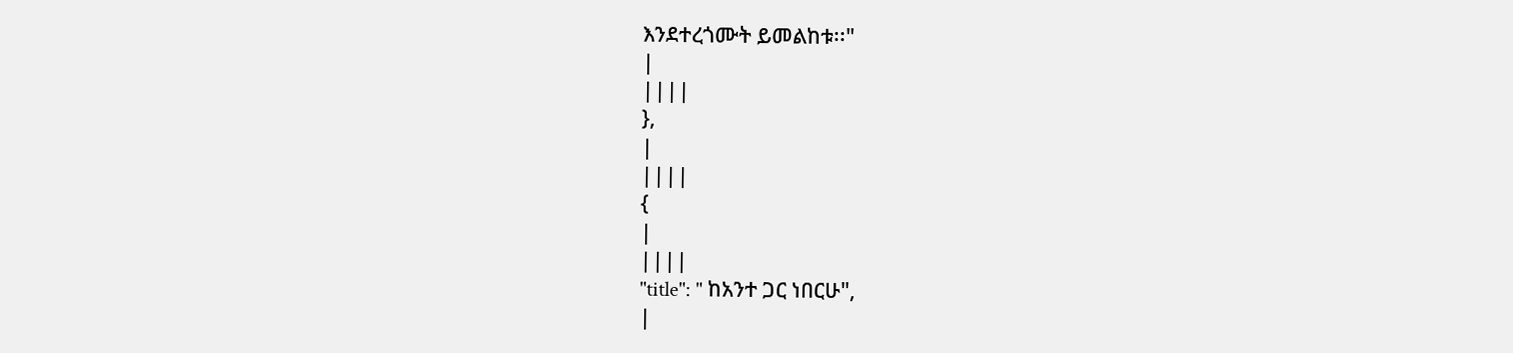እንደተረጎሙት ይመልከቱ፡፡"
|
||||
},
|
||||
{
|
||||
"title": " ከአንተ ጋር ነበርሁ",
|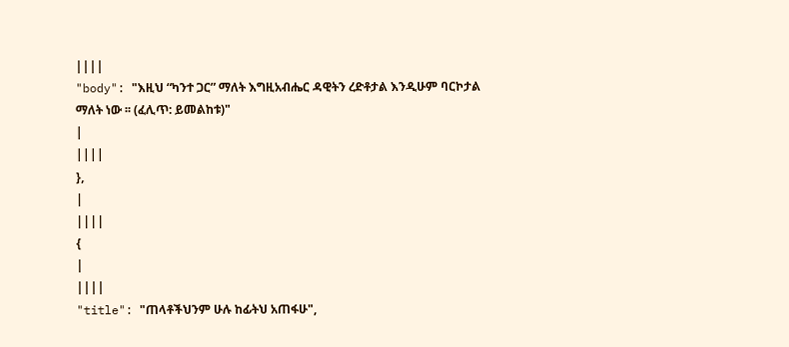||||
"body": "እዚህ “ካንተ ጋር” ማለት እግዚአብሔር ዳዊትን ረድቶታል እንዲሁም ባርኮታል ማለት ነው ፡፡ (ፈሊጥ: ይመልከቱ)"
|
||||
},
|
||||
{
|
||||
"title": "ጠላቶችህንም ሁሉ ከፊትህ አጠፋሁ",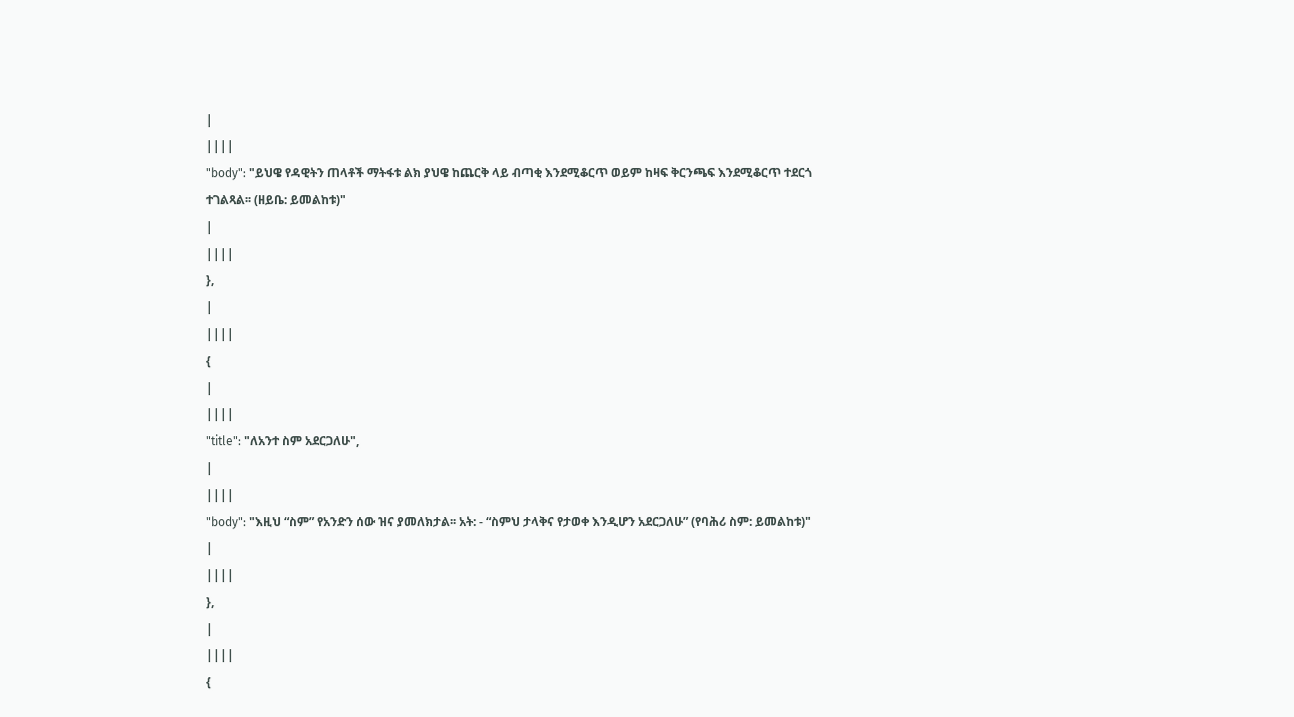|
||||
"body": "ይህዌ የዳዊትን ጠላቶች ማትፋቱ ልክ ያህዌ ከጨርቅ ላይ ብጣቂ እንደሚቆርጥ ወይም ከዛፍ ቅርንጫፍ እንደሚቆርጥ ተደርጎ ተገልጻል፡፡ (ዘይቤ: ይመልከቱ)"
|
||||
},
|
||||
{
|
||||
"title": "ለአንተ ስም አደርጋለሁ",
|
||||
"body": "እዚህ “ስም” የአንድን ሰው ዝና ያመለክታል፡፡ አት: - “ስምህ ታላቅና የታወቀ እንዲሆን አደርጋለሁ” (የባሕሪ ስም: ይመልከቱ)"
|
||||
},
|
||||
{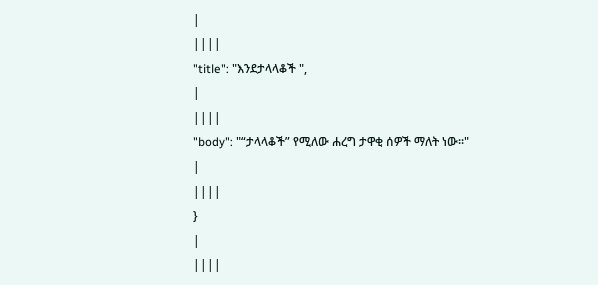|
||||
"title": "እንደታላላቆች ",
|
||||
"body": "“ታላላቆች” የሚለው ሐረግ ታዋቂ ሰዎች ማለት ነው፡፡"
|
||||
}
|
||||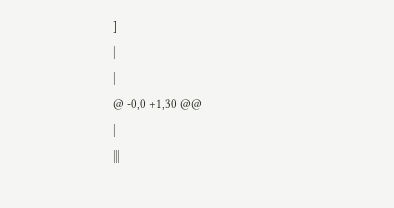]
|
|
@ -0,0 +1,30 @@
|
|||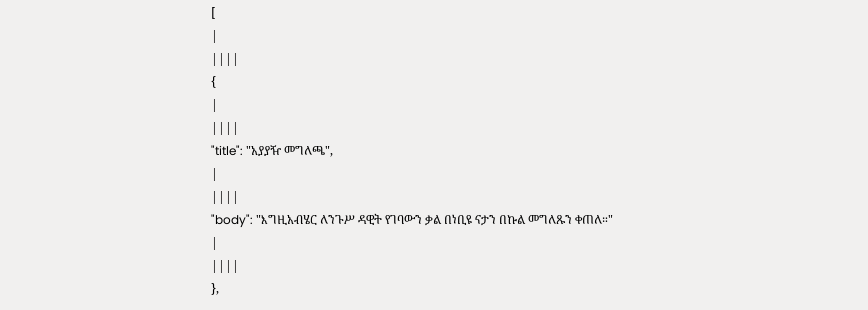[
|
||||
{
|
||||
"title": "አያያዥ መግለጫ",
|
||||
"body": "እግዚአብሄር ለንጉሥ ዳዊት የገባውን ቃል በነቢዩ ናታን በኩል መግለጹን ቀጠለ።"
|
||||
},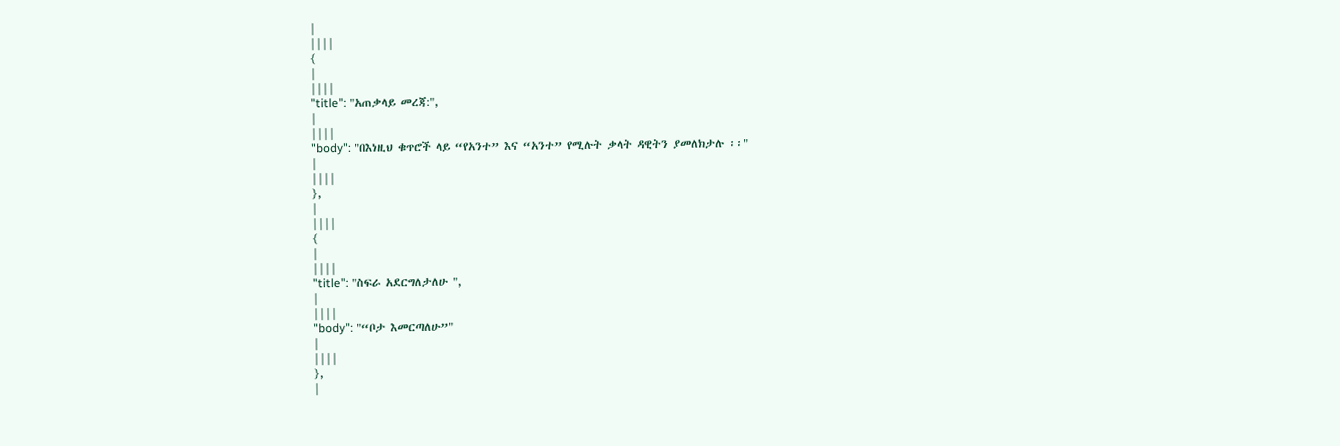|
||||
{
|
||||
"title": "አጠቃላይ መረጃ:",
|
||||
"body": "በእነዚህ ቁጥሮች ላይ “የአንተ” እና “አንተ” የሚሉት ቃላት ዳዊትን ያመለክታሉ ፡፡"
|
||||
},
|
||||
{
|
||||
"title": "ስፍራ አደርግለታለሁ ",
|
||||
"body": "“ቦታ እመርጣለሁ”"
|
||||
},
|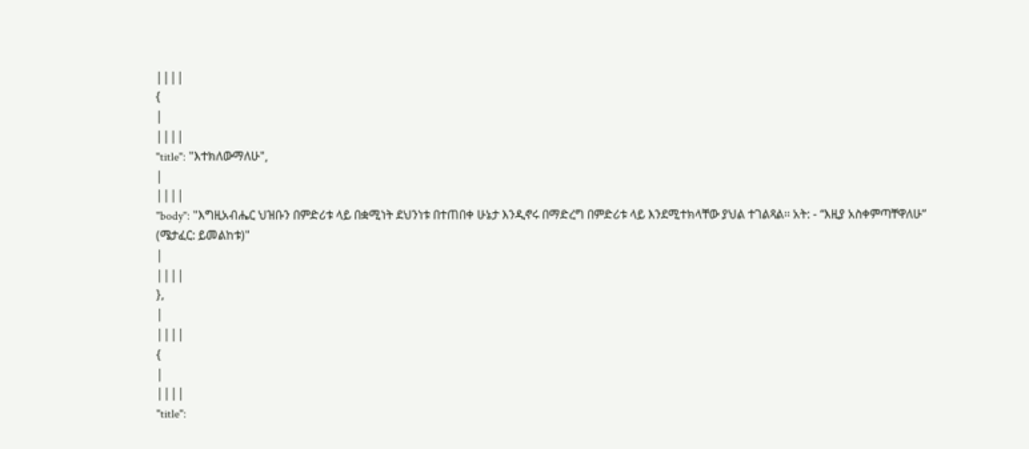||||
{
|
||||
"title": "እተክለውማለሁ",
|
||||
"body": "እግዚአብሔር ህዝቡን በምድሪቱ ላይ በቋሚነት ደህንነቱ በተጠበቀ ሁኔታ እንዲኖሩ በማድረግ በምድሪቱ ላይ እንደሚተክላቸው ያህል ተገልጻል፡፡ አት: - “እዚያ አስቀምጣቸዋለሁ” (ሜታፈር: ይመልከቱ)"
|
||||
},
|
||||
{
|
||||
"title":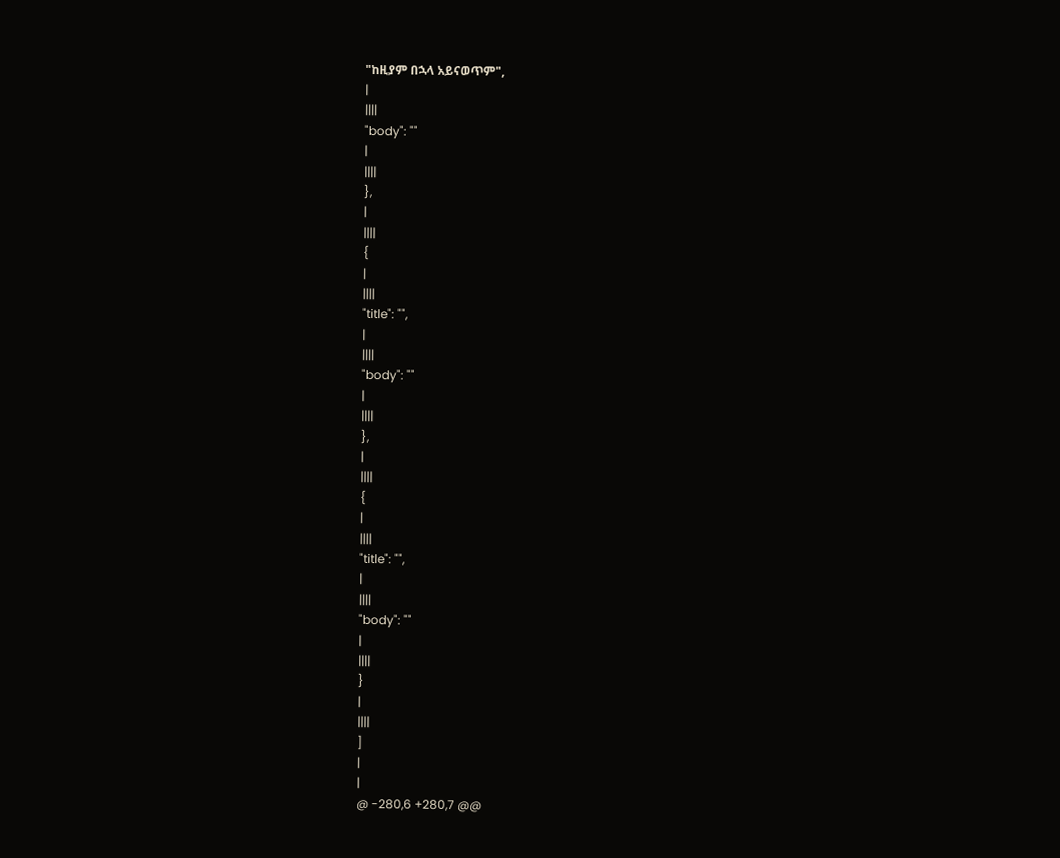"ከዚያም በኋላ አይናወጥም",
|
||||
"body": ""
|
||||
},
|
||||
{
|
||||
"title": "",
|
||||
"body": ""
|
||||
},
|
||||
{
|
||||
"title": "",
|
||||
"body": ""
|
||||
}
|
||||
]
|
|
@ -280,6 +280,7 @@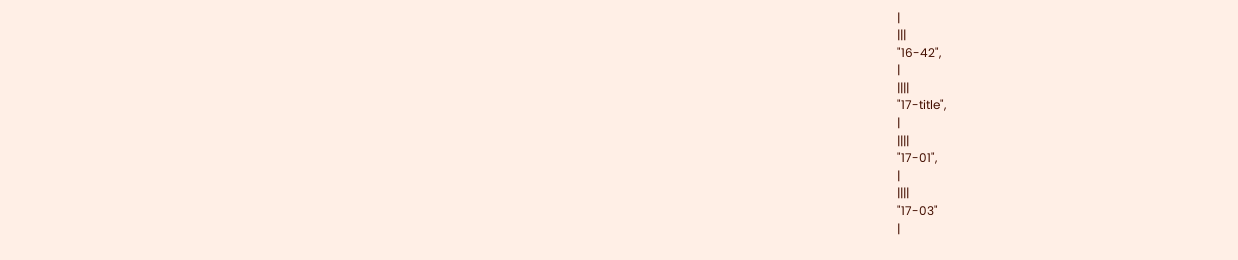|
|||
"16-42",
|
||||
"17-title",
|
||||
"17-01",
|
||||
"17-03"
|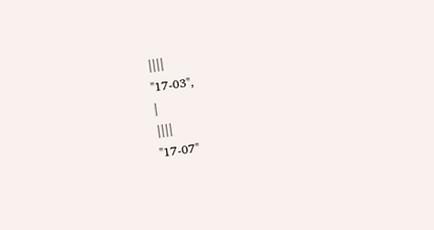||||
"17-03",
|
||||
"17-07"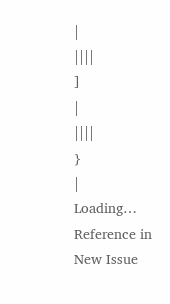|
||||
]
|
||||
}
|
Loading…
Reference in New Issue